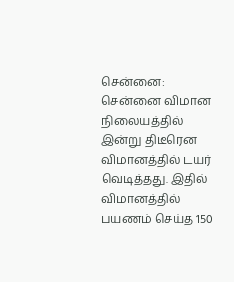சென்னை: சென்னை விமான நிலையத்தில் இன்று திடீரென விமானத்தில் டயர் வெடித்தது. இதில் விமானத்தில் பயணம் செய்த 150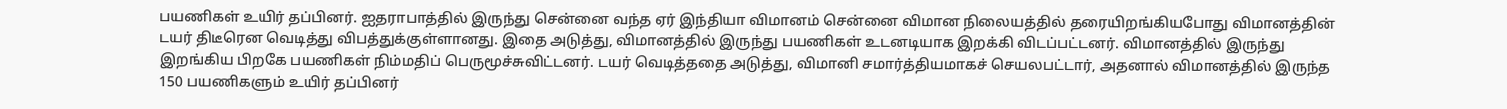பயணிகள் உயிர் தப்பினர். ஐதராபாத்தில் இருந்து சென்னை வந்த ஏர் இந்தியா விமானம் சென்னை விமான நிலையத்தில் தரையிறங்கியபோது விமானத்தின் டயர் திடீரென வெடித்து விபத்துக்குள்ளானது. இதை அடுத்து, விமானத்தில் இருந்து பயணிகள் உடனடியாக இறக்கி விடப்பட்டனர். விமானத்தில் இருந்து இறங்கிய பிறகே பயணிகள் நிம்மதிப் பெருமூச்சுவிட்டனர். டயர் வெடித்ததை அடுத்து, விமானி சமார்த்தியமாகச் செயலபட்டார், அதனால் விமானத்தில் இருந்த 150 பயணிகளும் உயிர் தப்பினர்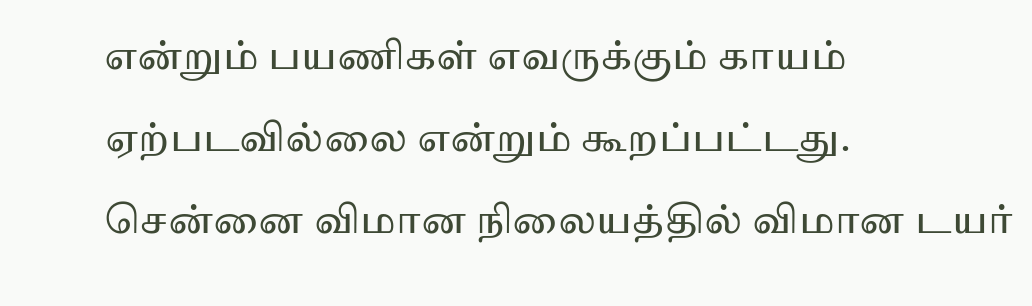என்றும் பயணிகள் எவருக்கும் காயம் ஏற்படவில்லை என்றும் கூறப்பட்டது.
சென்னை விமான நிலையத்தில் விமான டயர்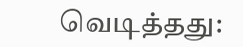வெடித்தது: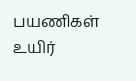பயணிகள் உயிர்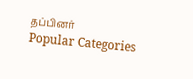தப்பினர்
Popular Categories